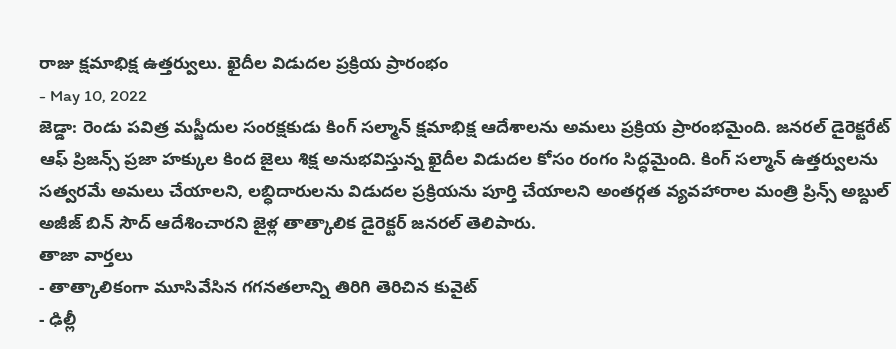రాజు క్షమాభిక్ష ఉత్తర్వులు. ఖైదీల విడుదల ప్రక్రియ ప్రారంభం
- May 10, 2022
జెడ్డా: రెండు పవిత్ర మస్జీదుల సంరక్షకుడు కింగ్ సల్మాన్ క్షమాభిక్ష ఆదేశాలను అమలు ప్రక్రియ ప్రారంభమైంది. జనరల్ డైరెక్టరేట్ ఆఫ్ ప్రిజన్స్ ప్రజా హక్కుల కింద జైలు శిక్ష అనుభవిస్తున్న ఖైదీల విడుదల కోసం రంగం సిద్ధమైంది. కింగ్ సల్మాన్ ఉత్తర్వులను సత్వరమే అమలు చేయాలని, లబ్ధిదారులను విడుదల ప్రక్రియను పూర్తి చేయాలని అంతర్గత వ్యవహారాల మంత్రి ప్రిన్స్ అబ్దుల్ అజీజ్ బిన్ సౌద్ ఆదేశించారని జైళ్ల తాత్కాలిక డైరెక్టర్ జనరల్ తెలిపారు.
తాజా వార్తలు
- తాత్కాలికంగా మూసివేసిన గగనతలాన్ని తిరిగి తెరిచిన కువైట్
- ఢిల్లీ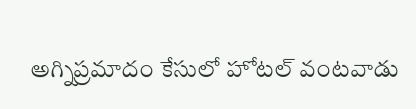అగ్నిప్రమాదం కేసులో హోటల్ వంటవాడు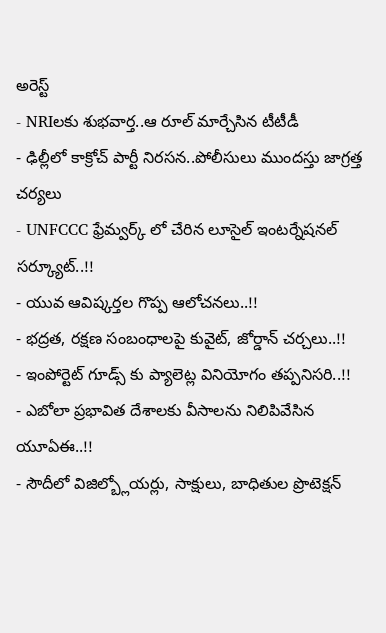అరెస్ట్
- NRIలకు శుభవార్త..ఆ రూల్ మార్చేసిన టీటీడీ
- ఢిల్లీలో కాక్రోచ్ పార్టీ నిరసన..పోలీసులు ముందస్తు జాగ్రత్త చర్యలు
- UNFCCC ఫ్రేమ్వర్క్ లో చేరిన లూసైల్ ఇంటర్నేషనల్ సర్క్యూట్..!!
- యువ ఆవిష్కర్తల గొప్ప ఆలోచనలు..!!
- భద్రత, రక్షణ సంబంధాలపై కువైట్, జోర్డాన్ చర్చలు..!!
- ఇంపోర్టెట్ గూడ్స్ కు ప్యాలెట్ల వినియోగం తప్పనిసరి..!!
- ఎబోలా ప్రభావిత దేశాలకు వీసాలను నిలిపివేసిన యూఏఈ..!!
- సౌదీలో విజిల్బ్లోయర్లు, సాక్షులు, బాధితుల ప్రొటెక్షన్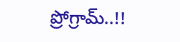ప్రోగ్రామ్..!!